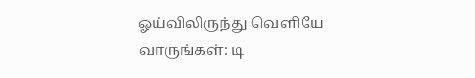ஓய்விலிருந்து வெளியே வாருங்கள்: டி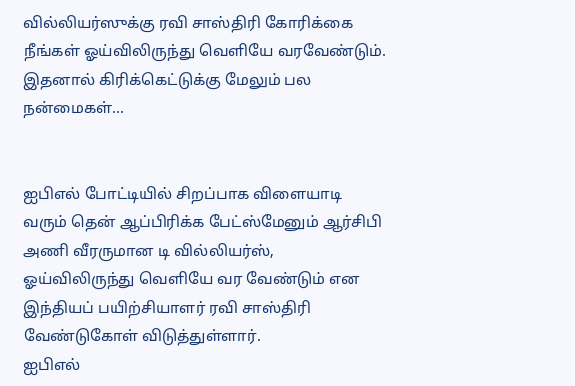வில்லியர்ஸுக்கு ரவி சாஸ்திரி கோரிக்கை
நீங்கள் ஓய்விலிருந்து வெளியே வரவேண்டும். இதனால் கிரிக்கெட்டுக்கு மேலும் பல நன்மைகள்...


ஐபிஎல் போட்டியில் சிறப்பாக விளையாடி வரும் தென் ஆப்பிரிக்க பேட்ஸ்மேனும் ஆர்சிபி அணி வீரருமான டி வில்லியர்ஸ், ஓய்விலிருந்து வெளியே வர வேண்டும் என இந்தியப் பயிற்சியாளர் ரவி சாஸ்திரி வேண்டுகோள் விடுத்துள்ளார்.
ஐபிஎல்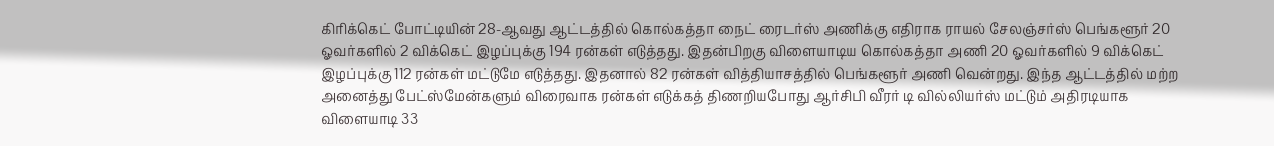கிரிக்கெட் போட்டியின் 28-ஆவது ஆட்டத்தில் கொல்கத்தா நைட் ரைடர்ஸ் அணிக்கு எதிராக ராயல் சேலஞ்சர்ஸ் பெங்களூர் 20 ஓவர்களில் 2 விக்கெட் இழப்புக்கு 194 ரன்கள் எடுத்தது. இதன்பிறகு விளையாடிய கொல்கத்தா அணி 20 ஓவர்களில் 9 விக்கெட் இழப்புக்கு 112 ரன்கள் மட்டுமே எடுத்தது. இதனால் 82 ரன்கள் வித்தியாசத்தில் பெங்களூர் அணி வென்றது. இந்த ஆட்டத்தில் மற்ற அனைத்து பேட்ஸ்மேன்களும் விரைவாக ரன்கள் எடுக்கத் திணறியபோது ஆர்சிபி வீரர் டி வில்லியர்ஸ் மட்டும் அதிரடியாக விளையாடி 33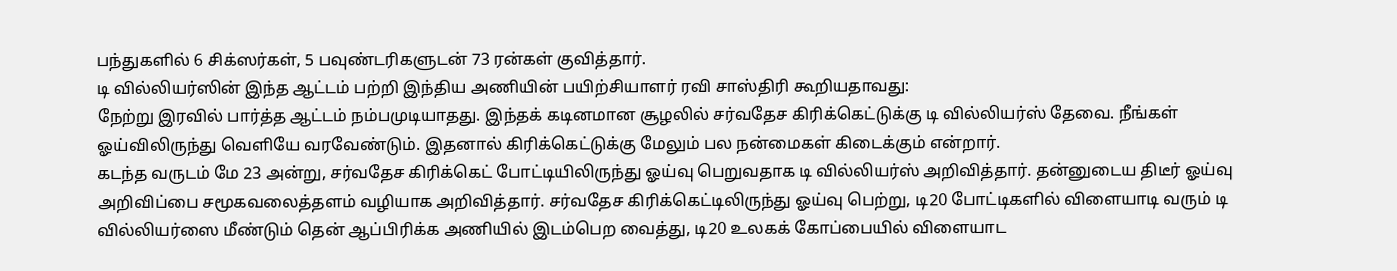பந்துகளில் 6 சிக்ஸர்கள், 5 பவுண்டரிகளுடன் 73 ரன்கள் குவித்தார்.
டி வில்லியர்ஸின் இந்த ஆட்டம் பற்றி இந்திய அணியின் பயிற்சியாளர் ரவி சாஸ்திரி கூறியதாவது:
நேற்று இரவில் பார்த்த ஆட்டம் நம்பமுடியாதது. இந்தக் கடினமான சூழலில் சர்வதேச கிரிக்கெட்டுக்கு டி வில்லியர்ஸ் தேவை. நீங்கள் ஓய்விலிருந்து வெளியே வரவேண்டும். இதனால் கிரிக்கெட்டுக்கு மேலும் பல நன்மைகள் கிடைக்கும் என்றார்.
கடந்த வருடம் மே 23 அன்று, சர்வதேச கிரிக்கெட் போட்டியிலிருந்து ஓய்வு பெறுவதாக டி வில்லியர்ஸ் அறிவித்தார். தன்னுடைய திடீர் ஓய்வு அறிவிப்பை சமூகவலைத்தளம் வழியாக அறிவித்தார். சர்வதேச கிரிக்கெட்டிலிருந்து ஓய்வு பெற்று, டி20 போட்டிகளில் விளையாடி வரும் டி வில்லியர்ஸை மீண்டும் தென் ஆப்பிரிக்க அணியில் இடம்பெற வைத்து, டி20 உலகக் கோப்பையில் விளையாட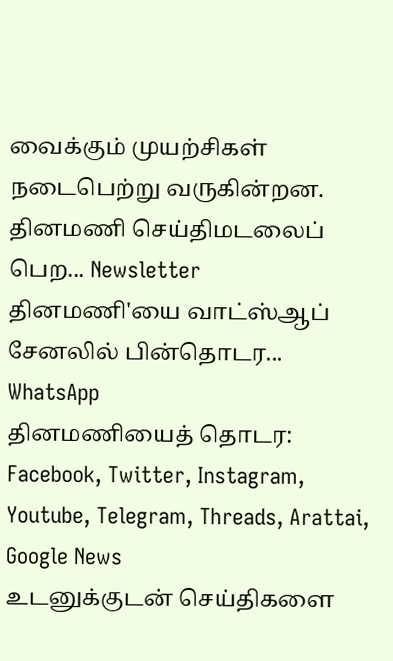வைக்கும் முயற்சிகள் நடைபெற்று வருகின்றன.
தினமணி செய்திமடலைப் பெற... Newsletter
தினமணி'யை வாட்ஸ்ஆப் சேனலில் பின்தொடர... WhatsApp
தினமணியைத் தொடர: Facebook, Twitter, Instagram, Youtube, Telegram, Threads, Arattai, Google News
உடனுக்குடன் செய்திகளை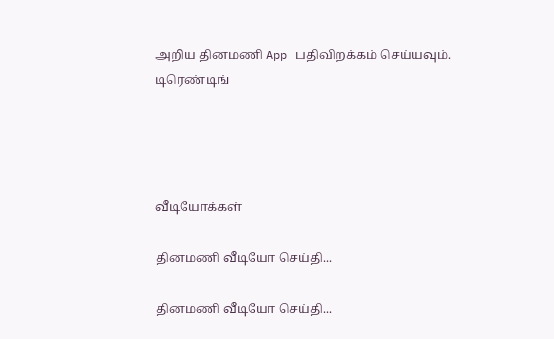அறிய தினமணி App பதிவிறக்கம் செய்யவும்.
டிரெண்டிங்




வீடியோக்கள்

தினமணி வீடியோ செய்தி...

தினமணி வீடியோ செய்தி...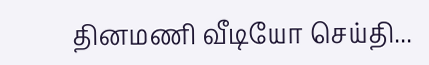தினமணி வீடியோ செய்தி...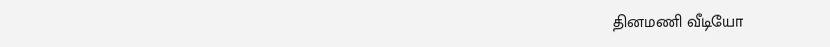தினமணி வீடியோ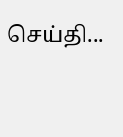செய்தி...